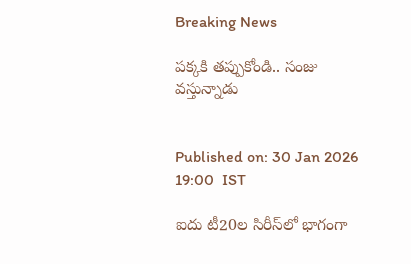Breaking News

పక్కకి తప్పుకోండి.. సంజు వస్తున్నాడు


Published on: 30 Jan 2026 19:00  IST

ఐదు టీ20ల సిరీస్‌లో భాగంగా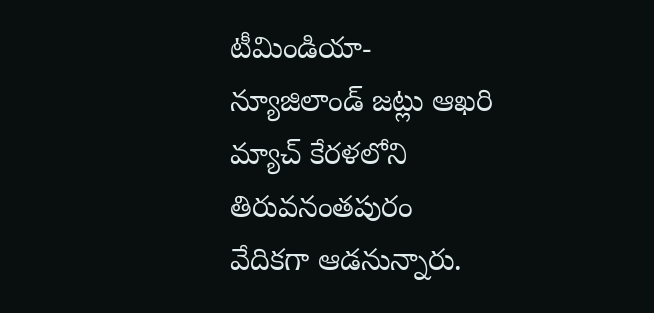టీమిండియా-న్యూజిలాండ్ జట్లు ఆఖరి మ్యాచ్ కేరళలోని తిరువనంతపురం వేదికగా ఆడనున్నారు.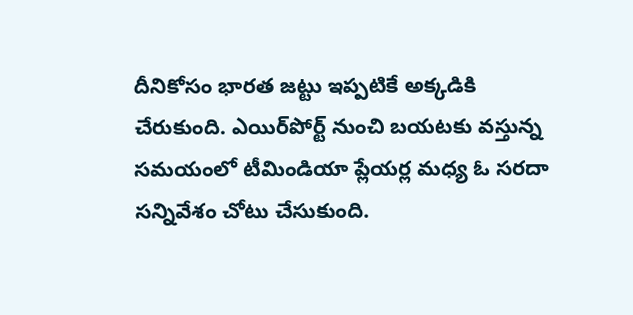దీనికోసం భారత జట్టు ఇప్పటికే అక్కడికి చేరుకుంది. ఎయిర్‌పోర్ట్ నుంచి బయటకు వస్తున్న సమయంలో టీమిండియా ప్లేయర్ల మధ్య ఓ సరదా సన్నివేశం చోటు చేసుకుంది.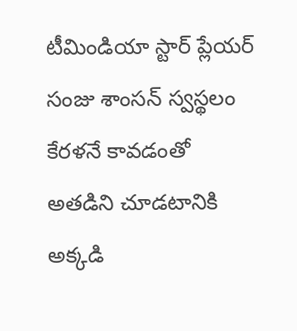టీమిండియా స్టార్ ప్లేయర్ సంజు శాంసన్ స్వస్థలం కేరళనే కావడంతో అతడిని చూడటానికి అక్కడి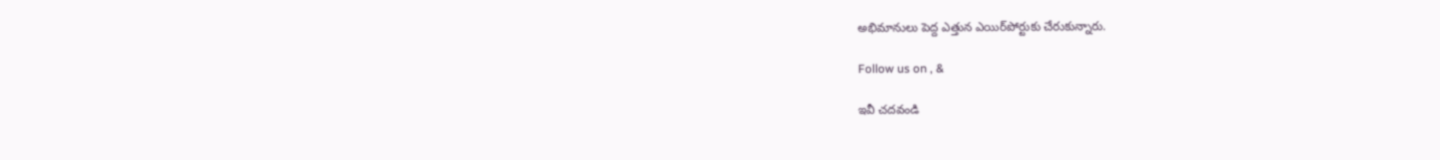అభిమానులు పెద్ద ఎత్తున ఎయిర్‌పోర్టుకు చేరుకున్నారు.

Follow us on , &

ఇవీ చదవండి